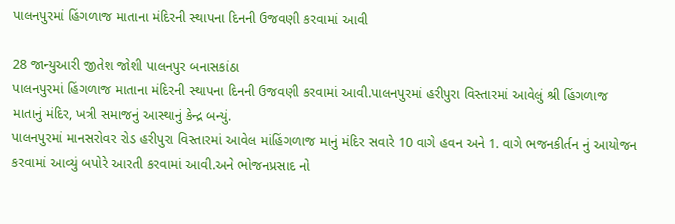પાલનપુરમાં હિંગળાજ માતાના મંદિરની સ્થાપના દિનની ઉજવણી કરવામાં આવી

28 જાન્યુઆરી જીતેશ જોશી પાલનપુર બનાસકાંઠા
પાલનપુરમાં હિંગળાજ માતાના મંદિરની સ્થાપના દિનની ઉજવણી કરવામાં આવી.પાલનપુરમાં હરીપુરા વિસ્તારમાં આવેલું શ્રી હિંગળાજ માતાનું મંદિર, ખત્રી સમાજનું આસ્થાનું કેન્દ્ર બન્યું.
પાલનપુરમાં માનસરોવર રોડ હરીપુરા વિસ્તારમાં આવેલ માંહિંગળાજ માનું મંદિર સવારે 10 વાગે હવન અને 1. વાગે ભજનકીર્તન નું આયોજન કરવામાં આવ્યું બપોરે આરતી કરવામાં આવી.અને ભોજનપ્રસાદ નો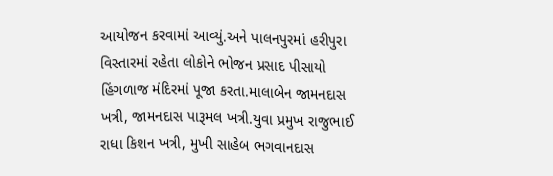આયોજન કરવામાં આવ્યું.અને પાલનપુરમાં હરીપુરા વિસ્તારમાં રહેતા લોકોને ભોજન પ્રસાદ પીસાયો હિંગળાજ મંદિરમાં પૂજા કરતા.માલાબેન જામનદાસ ખત્રી, જામનદાસ પારૂમલ ખત્રી.યુવા પ્રમુખ રાજુભાઈ
રાધા કિશન ખત્રી, મુખી સાહેબ ભગવાનદાસ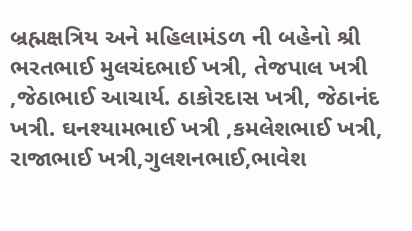બ્રહ્મક્ષત્રિય અને મહિલામંડળ ની બહેનો શ્રી ભરતભાઈ મુલચંદભાઈ ખત્રી, તેજપાલ ખત્રી ,જેઠાભાઈ આચાર્ય. ઠાકોરદાસ ખત્રી, જેઠાનંદ ખત્રી. ઘનશ્યામભાઈ ખત્રી ,કમલેશભાઈ ખત્રી, રાજાભાઈ ખત્રી,ગુલશનભાઈ,ભાવેશ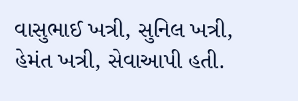વાસુભાઈ ખત્રી, સુનિલ ખત્રી, હેમંત ખત્રી, સેવાઆપી હતી.